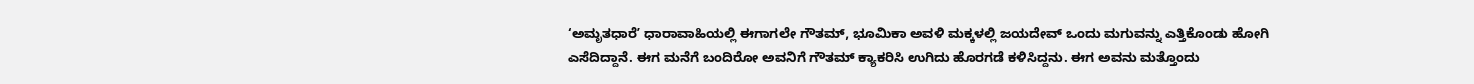‘ಅಮೃತಧಾರೆʼ ಧಾರಾವಾಹಿಯಲ್ಲಿ ಈಗಾಗಲೇ ಗೌತಮ್, ಭೂಮಿಕಾ ಅವಳಿ ಮಕ್ಕಳಲ್ಲಿ ಜಯದೇವ್ ಒಂದು ಮಗುವನ್ನು ಎತ್ತಿಕೊಂಡು ಹೋಗಿ ಎಸೆದಿದ್ದಾನೆ. ಈಗ ಮನೆಗೆ ಬಂದಿರೋ ಅವನಿಗೆ ಗೌತಮ್ ಕ್ಯಾಕರಿಸಿ ಉಗಿದು ಹೊರಗಡೆ ಕಳಿಸಿದ್ದನು. ಈಗ ಅವನು ಮತ್ತೊಂದು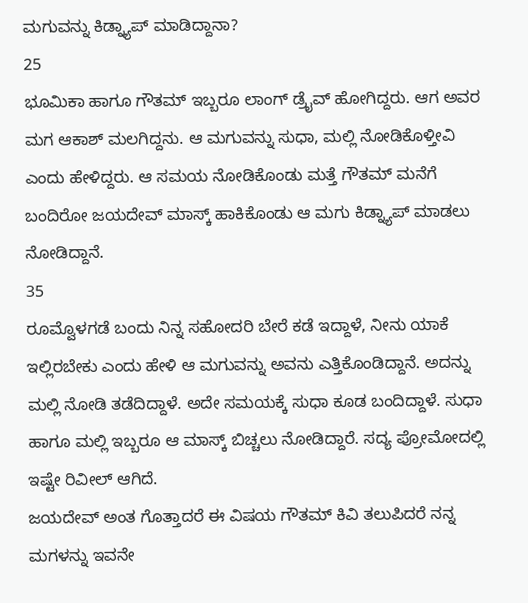ಮಗುವನ್ನು ಕಿಡ್ನ್ಯಾಪ್ ಮಾಡಿದ್ದಾನಾ?
25
ಭೂಮಿಕಾ ಹಾಗೂ ಗೌತಮ್ ಇಬ್ಬರೂ ಲಾಂಗ್ ಡ್ರೈವ್ ಹೋಗಿದ್ದರು. ಆಗ ಅವರ ಮಗ ಆಕಾಶ್ ಮಲಗಿದ್ದನು. ಆ ಮಗುವನ್ನು ಸುಧಾ, ಮಲ್ಲಿ ನೋಡಿಕೊಳ್ತೀವಿ ಎಂದು ಹೇಳಿದ್ದರು. ಆ ಸಮಯ ನೋಡಿಕೊಂಡು ಮತ್ತೆ ಗೌತಮ್ ಮನೆಗೆ ಬಂದಿರೋ ಜಯದೇವ್ ಮಾಸ್ಕ್ ಹಾಕಿಕೊಂಡು ಆ ಮಗು ಕಿಡ್ನ್ಯಾಪ್ ಮಾಡಲು ನೋಡಿದ್ದಾನೆ.
35
ರೂಮ್ವೊಳಗಡೆ ಬಂದು ನಿನ್ನ ಸಹೋದರಿ ಬೇರೆ ಕಡೆ ಇದ್ದಾಳೆ, ನೀನು ಯಾಕೆ ಇಲ್ಲಿರಬೇಕು ಎಂದು ಹೇಳಿ ಆ ಮಗುವನ್ನು ಅವನು ಎತ್ತಿಕೊಂಡಿದ್ದಾನೆ. ಅದನ್ನು ಮಲ್ಲಿ ನೋಡಿ ತಡೆದಿದ್ದಾಳೆ. ಅದೇ ಸಮಯಕ್ಕೆ ಸುಧಾ ಕೂಡ ಬಂದಿದ್ದಾಳೆ. ಸುಧಾ ಹಾಗೂ ಮಲ್ಲಿ ಇಬ್ಬರೂ ಆ ಮಾಸ್ಕ್ ಬಿಚ್ಚಲು ನೋಡಿದ್ದಾರೆ. ಸದ್ಯ ಪ್ರೋಮೋದಲ್ಲಿ ಇಷ್ಟೇ ರಿವೀಲ್ ಆಗಿದೆ.
ಜಯದೇವ್ ಅಂತ ಗೊತ್ತಾದರೆ ಈ ವಿಷಯ ಗೌತಮ್ ಕಿವಿ ತಲುಪಿದರೆ ನನ್ನ ಮಗಳನ್ನು ಇವನೇ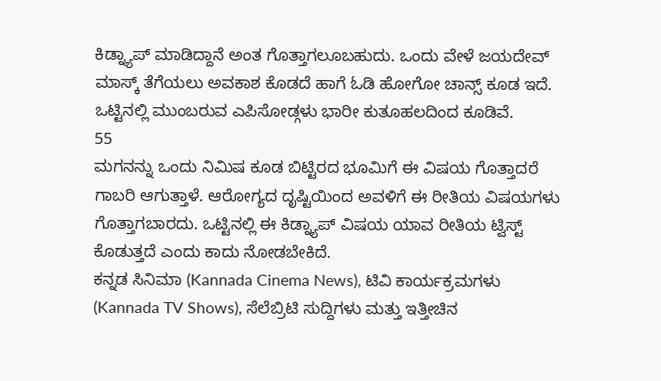ಕಿಡ್ನ್ಯಾಪ್ ಮಾಡಿದ್ದಾನೆ ಅಂತ ಗೊತ್ತಾಗಲೂಬಹುದು. ಒಂದು ವೇಳೆ ಜಯದೇವ್ ಮಾಸ್ಕ್ ತೆಗೆಯಲು ಅವಕಾಶ ಕೊಡದೆ ಹಾಗೆ ಓಡಿ ಹೋಗೋ ಚಾನ್ಸ್ ಕೂಡ ಇದೆ. ಒಟ್ಟಿನಲ್ಲಿ ಮುಂಬರುವ ಎಪಿಸೋಡ್ಗಳು ಭಾರೀ ಕುತೂಹಲದಿಂದ ಕೂಡಿವೆ.
55
ಮಗನನ್ನು ಒಂದು ನಿಮಿಷ ಕೂಡ ಬಿಟ್ಟಿರದ ಭೂಮಿಗೆ ಈ ವಿಷಯ ಗೊತ್ತಾದರೆ ಗಾಬರಿ ಆಗುತ್ತಾಳೆ. ಆರೋಗ್ಯದ ದೃಷ್ಟಿಯಿಂದ ಅವಳಿಗೆ ಈ ರೀತಿಯ ವಿಷಯಗಳು ಗೊತ್ತಾಗಬಾರದು. ಒಟ್ಟಿನಲ್ಲಿ ಈ ಕಿಡ್ನ್ಯಾಪ್ ವಿಷಯ ಯಾವ ರೀತಿಯ ಟ್ವಿಸ್ಟ್ ಕೊಡುತ್ತದೆ ಎಂದು ಕಾದು ನೋಡಬೇಕಿದೆ.
ಕನ್ನಡ ಸಿನಿಮಾ (Kannada Cinema News), ಟಿವಿ ಕಾರ್ಯಕ್ರಮಗಳು (Kannada TV Shows), ಸೆಲೆಬ್ರಿಟಿ ಸುದ್ದಿಗಳು ಮತ್ತು ಇತ್ತೀಚಿನ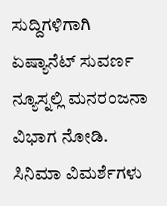ಸುದ್ದಿಗಳಿಗಾಗಿ ಏಷ್ಯಾನೆಟ್ ಸುವರ್ಣ ನ್ಯೂಸ್ನಲ್ಲಿ ಮನರಂಜನಾ ವಿಭಾಗ ನೋಡಿ. ಸಿನಿಮಾ ವಿಮರ್ಶೆಗಳು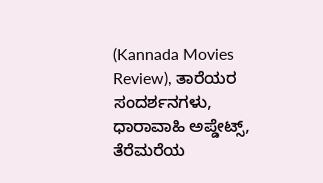(Kannada Movies Review), ತಾರೆಯರ ಸಂದರ್ಶನಗಳು, ಧಾರಾವಾಹಿ ಅಪ್ಡೇಟ್ಸ್, ತೆರೆಮರೆಯ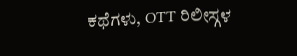ಕಥೆಗಳು, OTT ರಿಲೀಸ್ಗಳ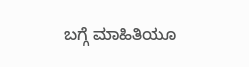ಬಗ್ಗೆ ಮಾಹಿತಿಯೂ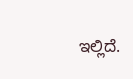ಇಲ್ಲಿದೆ.